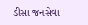ડીસા જનસેવા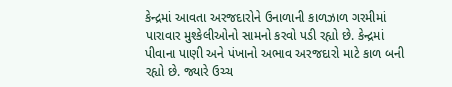કેન્દ્રમાં આવતા અરજદારોને ઉનાળાની કાળઝાળ ગરમીમાં પારાવાર મુશ્કેલીઓનો સામનો કરવો પડી રહ્યો છે. કેન્દ્રમાં પીવાના પાણી અને પંખાનો અભાવ અરજદારો માટે કાળ બની રહ્યો છે. જ્યારે ઉચ્ચ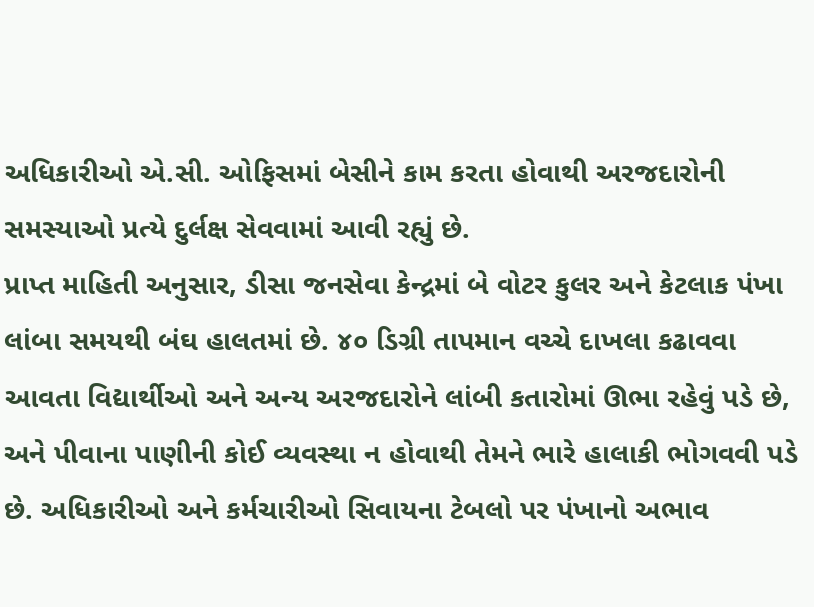અધિકારીઓ એ.સી. ઓફિસમાં બેસીને કામ કરતા હોવાથી અરજદારોની સમસ્યાઓ પ્રત્યે દુર્લક્ષ સેવવામાં આવી રહ્યું છે.
પ્રાપ્ત માહિતી અનુસાર, ડીસા જનસેવા કેન્દ્રમાં બે વોટર કુલર અને કેટલાક પંખા લાંબા સમયથી બંઘ હાલતમાં છે. ૪૦ ડિગ્રી તાપમાન વચ્ચે દાખલા કઢાવવા આવતા વિદ્યાર્થીઓ અને અન્ય અરજદારોને લાંબી કતારોમાં ઊભા રહેવું પડે છે, અને પીવાના પાણીની કોઈ વ્યવસ્થા ન હોવાથી તેમને ભારે હાલાકી ભોગવવી પડે છે. અધિકારીઓ અને કર્મચારીઓ સિવાયના ટેબલો પર પંખાનો અભાવ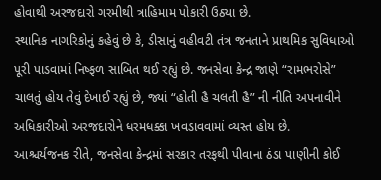હોવાથી અરજદારો ગરમીથી ત્રાહિમામ પોકારી ઉઠ્યા છે.
સ્થાનિક નાગરિકોનું કહેવું છે કે, ડીસાનું વહીવટી તંત્ર જનતાને પ્રાથમિક સુવિધાઓ પૂરી પાડવામાં નિષ્ફળ સાબિત થઈ રહ્યું છે. જનસેવા કેન્દ્ર જાણે “રામભરોસે” ચાલતું હોય તેવું દેખાઈ રહ્યું છે, જ્યાં “હોતી હૈ ચલતી હૈ” ની નીતિ અપનાવીને અધિકારીઓ અરજદારોને ધરમધક્કા ખવડાવવામાં વ્યસ્ત હોય છે.
આશ્ચર્યજનક રીતે, જનસેવા કેન્દ્રમાં સરકાર તરફથી પીવાના ઠંડા પાણીની કોઈ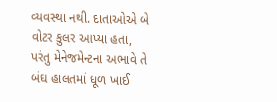વ્યવસ્થા નથી. દાતાઓએ બે વોટર કુલર આપ્યા હતા, પરંતુ મેનેજમેન્ટના અભાવે તે બંઘ હાલતમાં ધૂળ ખાઈ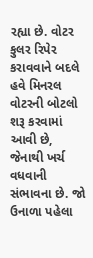રહ્યા છે. વોટર કુલર રિપેર કરાવવાને બદલે હવે મિનરલ વોટરની બોટલો શરૂ કરવામાં આવી છે, જેનાથી ખર્ચ વધવાની સંભાવના છે. જો ઉનાળા પહેલા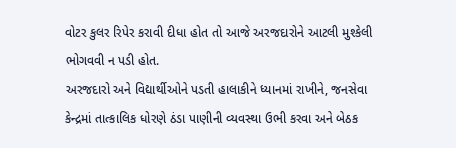વોટર કુલર રિપેર કરાવી દીધા હોત તો આજે અરજદારોને આટલી મુશ્કેલી ભોગવવી ન પડી હોત.
અરજદારો અને વિદ્યાર્થીઓને પડતી હાલાકીને ધ્યાનમાં રાખીને, જનસેવા કેન્દ્રમાં તાત્કાલિક ધોરણે ઠંડા પાણીની વ્યવસ્થા ઉભી કરવા અને બેઠક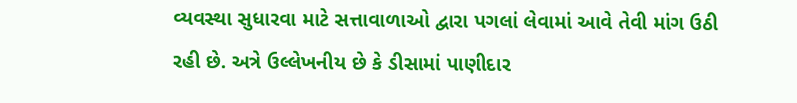વ્યવસ્થા સુધારવા માટે સત્તાવાળાઓ દ્વારા પગલાં લેવામાં આવે તેવી માંગ ઉઠી રહી છે. અત્રે ઉલ્લેખનીય છે કે ડીસામાં પાણીદાર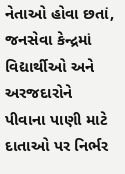નેતાઓ હોવા છતાં, જનસેવા કેન્દ્રમાં વિદ્યાર્થીઓ અને અરજદારોને પીવાના પાણી માટે દાતાઓ પર નિર્ભર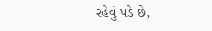રહેવું પડે છે,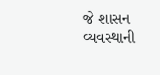જે શાસન વ્યવસ્થાની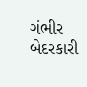ગંભીર બેદરકારી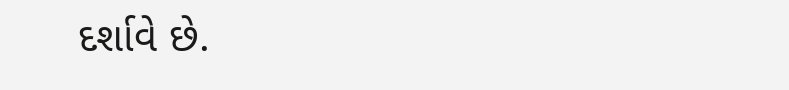દર્શાવે છે.